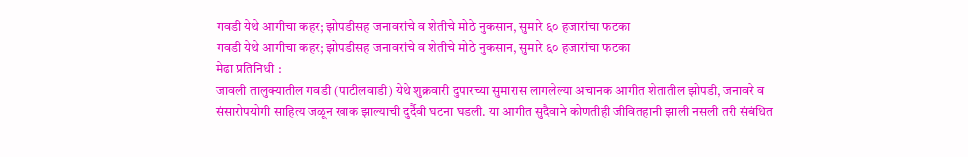गवडी येथे आगीचा कहर; झोपडीसह जनावरांचे व शेतीचे मोठे नुकसान, सुमारे ६० हजारांचा फटका
गवडी येथे आगीचा कहर; झोपडीसह जनावरांचे व शेतीचे मोठे नुकसान, सुमारे ६० हजारांचा फटका
मेढा प्रतिनिधी :
जावली तालुक्यातील गवडी (पाटीलवाडी) येथे शुक्रवारी दुपारच्या सुमारास लागलेल्या अचानक आगीत शेतातील झोपडी, जनावरे व संसारोपयोगी साहित्य जळून खाक झाल्याची दुर्दैवी घटना घडली. या आगीत सुदैवाने कोणतीही जीवितहानी झाली नसली तरी संबंधित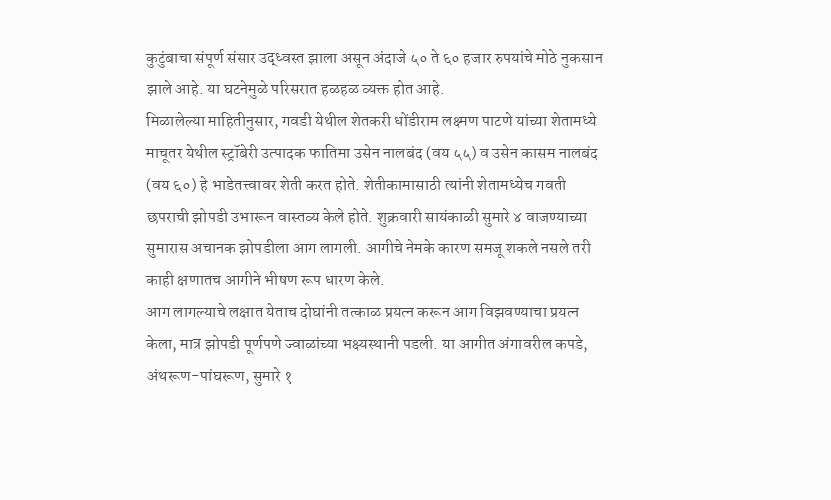कुटुंबाचा संपूर्ण संसार उद्ध्वस्त झाला असून अंदाजे ५० ते ६० हजार रुपयांचे मोठे नुकसान झाले आहे. या घटनेमुळे परिसरात हळहळ व्यक्त होत आहे.
मिळालेल्या माहितीनुसार, गवडी येथील शेतकरी धोंडीराम लक्ष्मण पाटणे यांच्या शेतामध्ये माचूतर येथील स्ट्रॉबेरी उत्पादक फातिमा उसेन नालबंद (वय ५५) व उसेन कासम नालबंद (वय ६०) हे भाडेतत्त्वावर शेती करत होते. शेतीकामासाठी त्यांनी शेतामध्येच गवती छपराची झोपडी उभारून वास्तव्य केले होते. शुक्रवारी सायंकाळी सुमारे ४ वाजण्याच्या सुमारास अचानक झोपडीला आग लागली. आगीचे नेमके कारण समजू शकले नसले तरी काही क्षणातच आगीने भीषण रूप धारण केले.
आग लागल्याचे लक्षात येताच दोघांनी तत्काळ प्रयत्न करून आग विझवण्याचा प्रयत्न केला, मात्र झोपडी पूर्णपणे ज्वाळांच्या भक्ष्यस्थानी पडली. या आगीत अंगावरील कपडे, अंथरूण-पांघरूण, सुमारे १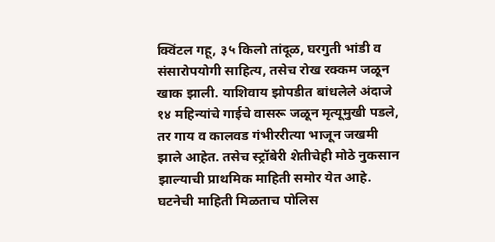क्विंटल गहू, ३५ किलो तांदूळ, घरगुती भांडी व संसारोपयोगी साहित्य, तसेच रोख रक्कम जळून खाक झाली. याशिवाय झोपडीत बांधलेले अंदाजे १४ महिन्यांचे गाईचे वासरू जळून मृत्यूमुखी पडले, तर गाय व कालवड गंभीररीत्या भाजून जखमी झाले आहेत. तसेच स्ट्रॉबेरी शेतीचेही मोठे नुकसान झाल्याची प्राथमिक माहिती समोर येत आहे.
घटनेची माहिती मिळताच पोलिस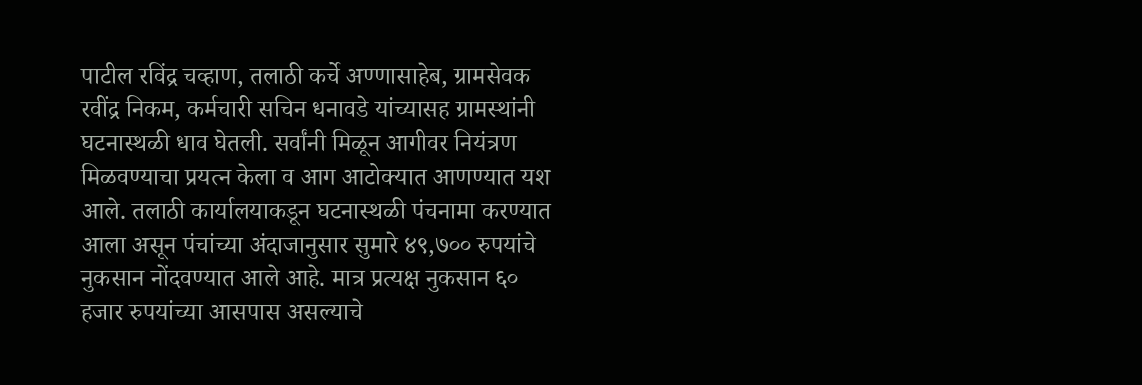पाटील रविंद्र चव्हाण, तलाठी कर्चे अण्णासाहेब, ग्रामसेवक रवींद्र निकम, कर्मचारी सचिन धनावडे यांच्यासह ग्रामस्थांनी घटनास्थळी धाव घेतली. सर्वांनी मिळून आगीवर नियंत्रण मिळवण्याचा प्रयत्न केला व आग आटोक्यात आणण्यात यश आले. तलाठी कार्यालयाकडून घटनास्थळी पंचनामा करण्यात आला असून पंचांच्या अंदाजानुसार सुमारे ४९,७०० रुपयांचे नुकसान नोंदवण्यात आले आहे. मात्र प्रत्यक्ष नुकसान ६० हजार रुपयांच्या आसपास असल्याचे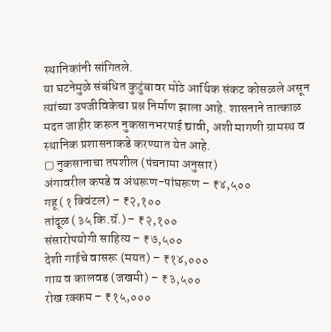स्थानिकांनी सांगितले.
या घटनेमुळे संबंधित कुटुंबावर मोठे आर्थिक संकट कोसळले असून त्यांच्या उपजीविकेचा प्रश्न निर्माण झाला आहे. शासनाने तात्काळ मदत जाहीर करून नुकसानभरपाई द्यावी, अशी मागणी ग्रामस्थ व स्थानिक प्रशासनाकडे करण्यात येत आहे.
▢ नुकसानाचा तपशील (पंचनामा अनुसार)
अंगावरील कपडे व अंथरूण-पांघरूण – ₹४,५००
गहू (१ क्विंटल) – ₹२,१००
तांदूळ (३५ कि.ग्रॅ.) – ₹२,१००
संसारोपयोगी साहित्य – ₹७,५००
देशी गाईचे वासरू (मयत) – ₹१४,०००
गाय व कालवड (जखमी) – ₹३,५००
रोख रक्कम – ₹१५,०००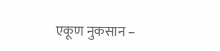एकूण नुकसान –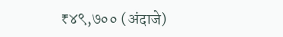₹४९,७०० (अंदाजे)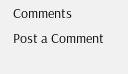Comments
Post a Comment